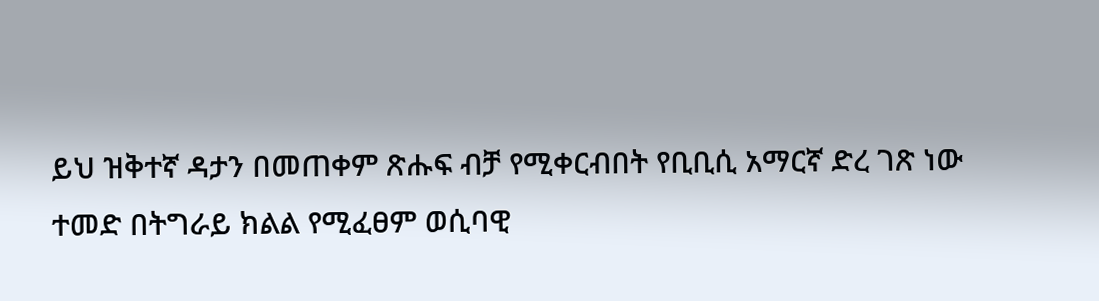ይህ ዝቅተኛ ዳታን በመጠቀም ጽሑፍ ብቻ የሚቀርብበት የቢቢሲ አማርኛ ድረ ገጽ ነው
ተመድ በትግራይ ክልል የሚፈፀም ወሲባዊ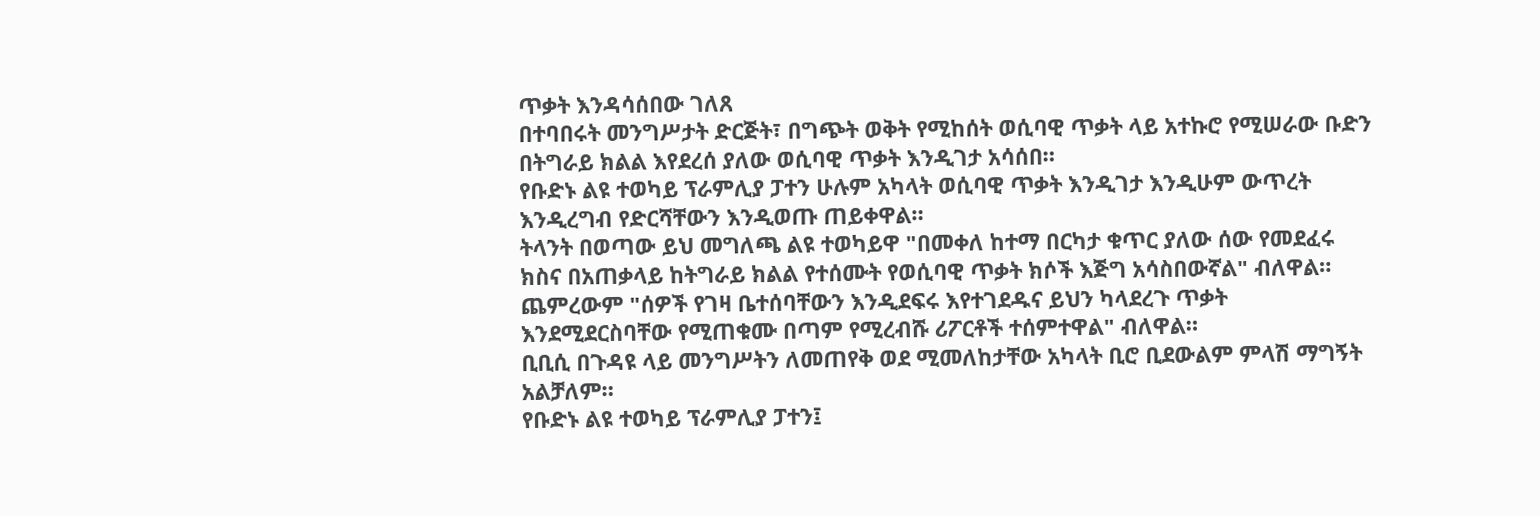ጥቃት እንዳሳሰበው ገለጸ
በተባበሩት መንግሥታት ድርጅት፣ በግጭት ወቅት የሚከሰት ወሲባዊ ጥቃት ላይ አተኩሮ የሚሠራው ቡድን በትግራይ ክልል እየደረሰ ያለው ወሲባዊ ጥቃት እንዲገታ አሳሰበ።
የቡድኑ ልዩ ተወካይ ፕራምሊያ ፓተን ሁሉም አካላት ወሲባዊ ጥቃት እንዲገታ እንዲሁም ውጥረት እንዲረግብ የድርሻቸውን እንዲወጡ ጠይቀዋል።
ትላንት በወጣው ይህ መግለጫ ልዩ ተወካይዋ "በመቀለ ከተማ በርካታ ቁጥር ያለው ሰው የመደፈሩ ክስና በአጠቃላይ ከትግራይ ክልል የተሰሙት የወሲባዊ ጥቃት ክሶች እጅግ አሳስበውኛል" ብለዋል።
ጨምረውም "ሰዎች የገዛ ቤተሰባቸውን እንዲደፍሩ እየተገደዱና ይህን ካላደረጉ ጥቃት እንደሚደርስባቸው የሚጠቁሙ በጣም የሚረብሹ ሪፖርቶች ተሰምተዋል" ብለዋል።
ቢቢሲ በጉዳዩ ላይ መንግሥትን ለመጠየቅ ወደ ሚመለከታቸው አካላት ቢሮ ቢደውልም ምላሽ ማግኝት አልቻለም።
የቡድኑ ልዩ ተወካይ ፕራምሊያ ፓተን፤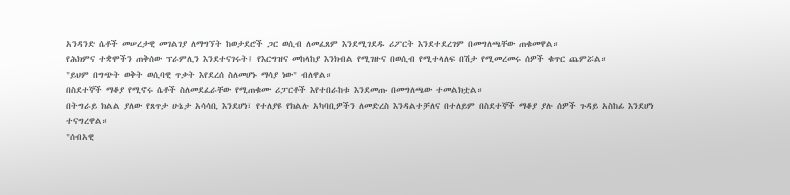አንዳንድ ሴቶች መሠረታዊ መገልገያ ለማግኘት ከወታደሮች ጋር ወሲብ ለመፈጸም እንደሚገደዱ ሪፖርት እንደተደረገም በመግለጫቸው ጠቁመዋል።
የሕክምና ተቋሞችን ጠቅሰው ፕራምሊን እንደተናገሩት፤ የእርግዝና መከላከያ እንክብል የሚገዙና በወሲብ የሚተላለፍ በሽታ የሚመረመሩ ሰዎች ቁጥር ጨምሯል።
"ይህም በግጭት ወቅት ወሲባዊ ጥቃት እየደረሰ ስለመሆኑ ማሳያ ነው" ብለዋል።
በስደተኞች ማቆያ የሚኖሩ ሴቶች ስለመደፈራቸው የሚጠቁሙ ሪፓርቶች እየተበራከቱ እንደመጡ በመግለጫው ተመልክቷል።
በትግራይ ክልል ያለው የጸጥታ ሁኔታ አሳሳቢ እንደሆነ፣ የተለያዩ የክልሉ አካባቢዎችን ለመድረስ እንዳልተቻለና በተለይም በስደተኞች ማቆያ ያሉ ሰዎች ጉዳይ አስከፊ እንደሆነ ተናግረዋል።
"ሰብአዊ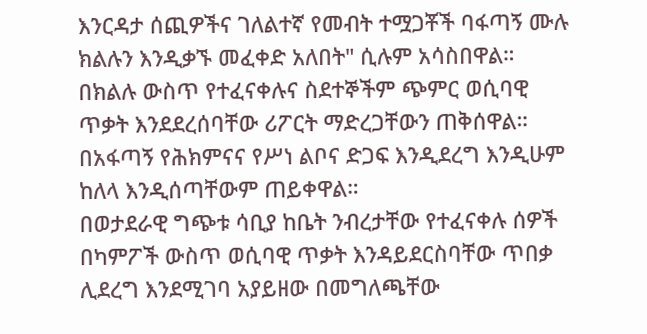እንርዳታ ሰጪዎችና ገለልተኛ የመብት ተሟጋቾች ባፋጣኝ ሙሉ ክልሉን እንዲቃኙ መፈቀድ አለበት" ሲሉም አሳስበዋል።
በክልሉ ውስጥ የተፈናቀሉና ስደተኞችም ጭምር ወሲባዊ ጥቃት እንደደረሰባቸው ሪፖርት ማድረጋቸውን ጠቅሰዋል። በአፋጣኝ የሕክምናና የሥነ ልቦና ድጋፍ እንዲደረግ እንዲሁም ከለላ እንዲሰጣቸውም ጠይቀዋል።
በወታደራዊ ግጭቱ ሳቢያ ከቤት ንብረታቸው የተፈናቀሉ ሰዎች በካምፖች ውስጥ ወሲባዊ ጥቃት እንዳይደርስባቸው ጥበቃ ሊደረግ እንደሚገባ አያይዘው በመግለጫቸው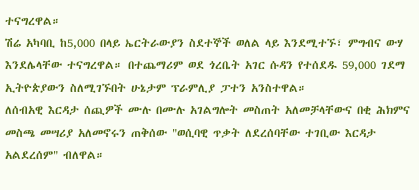ተናግረዋል።
ሽሬ አካባቢ ከ5,000 በላይ ኤርትራውያን ስደተኞች ወለል ላይ እንደሚተኙ፣ ምግብና ውሃ እንደሌላቸው ተናግረዋል። በተጨማሪም ወደ ጎረቤት አገር ሱዳን የተሰደዱ 59,000 ገደማ ኢትዮጵያውን ስለሚገኙበት ሁኔታም ፕራምሊያ ፓተን አንስተዋል።
ለሰብአዊ እርዳታ ሰጪዎች ሙሉ በሙሉ አገልግሎት መስጠት አለመቻላቸውና በቂ ሕክምና መስጫ መሣሪያ አለመኖሩን ጠቅሰው "ወሲባዊ ጥቃት ለደረሰባቸው ተገቢው እርዳታ አልደረሰም" ብለዋል።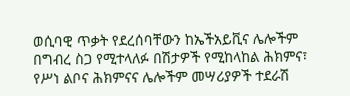ወሲባዊ ጥቃት የደረሰባቸውን ከኤችአይቪና ሌሎችም በግብረ ስጋ የሚተላለፉ በሽታዎች የሚከላከል ሕክምና፣ የሥነ ልቦና ሕክምናና ሌሎችም መሣሪያዎች ተደራሽ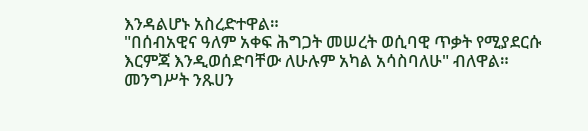እንዳልሆኑ አስረድተዋል።
"በሰብአዊና ዓለም አቀፍ ሕግጋት መሠረት ወሲባዊ ጥቃት የሚያደርሱ እርምጃ እንዲወሰድባቸው ለሁሉም አካል አሳስባለሁ" ብለዋል።
መንግሥት ንጹሀን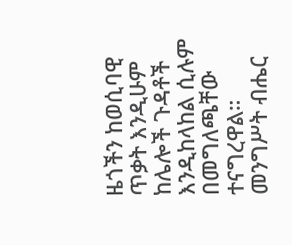ዜጎችን ከወሲባዊ ጥቃት እንዲሁም ከሌሎች ጉዳቶች እንዲከላከል ሲሉም በመግለጫቸው ተናግረዋል።
መንግሥት ብሔር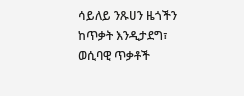ሳይለይ ንጹሀን ዜጎችን ከጥቃት እንዲታደግ፣ ወሲባዊ ጥቃቶች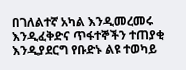በገለልተኛ አካል እንዲመረመሩ እንዲፈቅድና ጥፋተኞችን ተጠያቂ እንዲያደርግ የቡድኑ ልዩ ተወካይ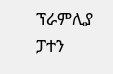ፕራምሊያ ፓተን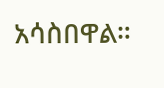አሳስበዋል።